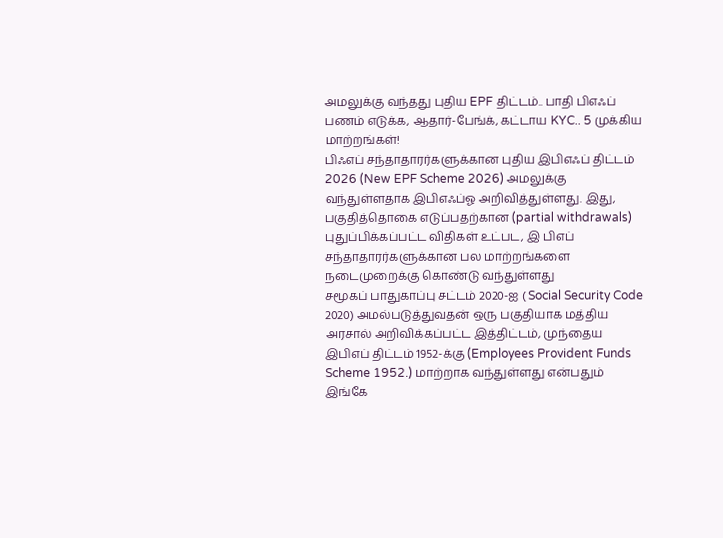அமலுக்கு வந்தது புதிய EPF திட்டம்.. பாதி பிஎஃப் பணம் எடுக்க, ஆதார்-பேங்க், கட்டாய KYC.. 5 முக்கிய மாற்றங்கள்!
பிஃஎப் சந்தாதாரர்களுக்கான புதிய இபிஎஃப் திட்டம் 2026 (New EPF Scheme 2026) அமலுக்கு வந்துள்ளதாக இபிஎஃப்ஓ அறிவித்துள்ளது. இது, பகுதித்தொகை எடுப்பதற்கான (partial withdrawals) புதுப்பிக்கப்பட்ட விதிகள் உட்பட, இ பிஎப் சந்தாதாரர்களுக்கான பல மாற்றங்களை நடைமுறைக்கு கொண்டு வந்துள்ளது
சமூகப் பாதுகாப்பு சட்டம் 2020-ஐ ( Social Security Code 2020) அமல்படுத்துவதன் ஒரு பகுதியாக மத்திய அரசால் அறிவிக்கப்பட்ட இத்திட்டம், முந்தைய இபிஎப் திட்டம் 1952-க்கு (Employees Provident Funds Scheme 1952.) மாற்றாக வந்துள்ளது என்பதும் இங்கே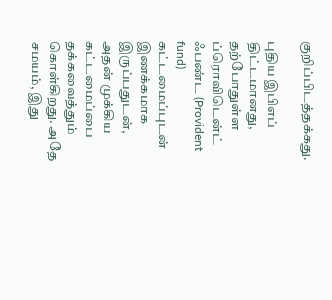குறிப்பிடத்தக்கது.

புதிய இபிஎப் திட்டமானது, தற்போதுள்ள ப்ரொவிடென்ட் ஃபண்ட (Provident fund) கட்டமைப்புடன் இணக்கமாக இருப்பதுடன், அதன் முக்கிய கட்டமைப்பை தக்கவைத்தும் கொள்கிறது. அதே சமயம், இது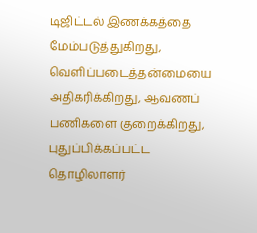டிஜிட்டல் இணக்கத்தை மேம்படுத்துகிறது, வெளிப்படைத்தன்மையை அதிகரிக்கிறது, ஆவணப் பணிகளை குறைக்கிறது, புதுப்பிக்கப்பட்ட தொழிலாளர்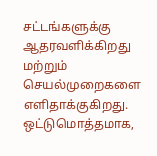சட்டங்களுக்கு ஆதரவளிக்கிறது மற்றும் செயல்முறைகளை எளிதாக்குகிறது.
ஒட்டுமொத்தமாக,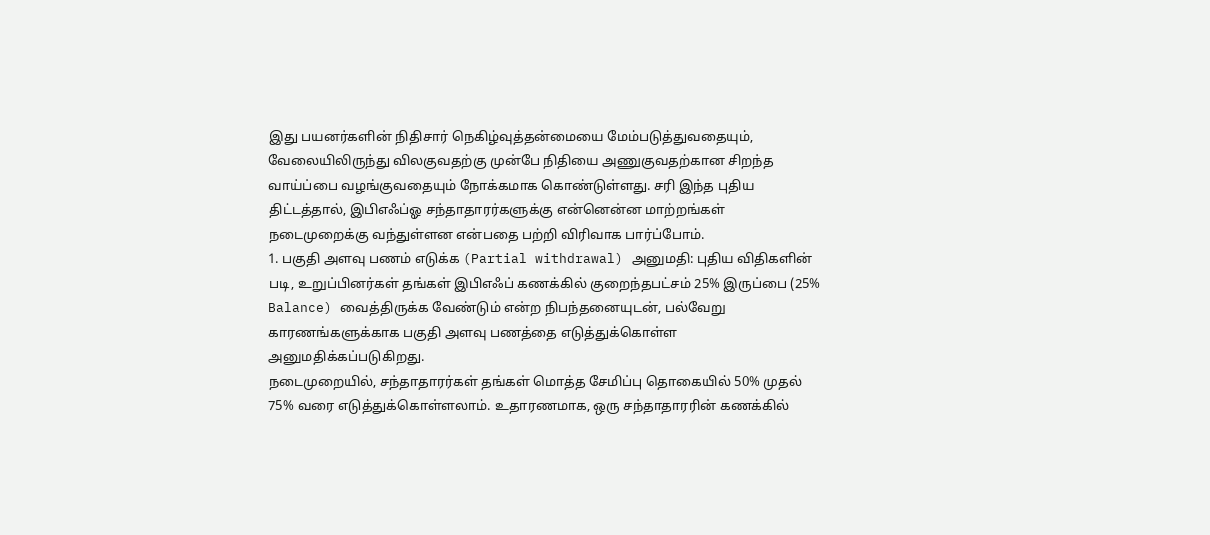இது பயனர்களின் நிதிசார் நெகிழ்வுத்தன்மையை மேம்படுத்துவதையும், வேலையிலிருந்து விலகுவதற்கு முன்பே நிதியை அணுகுவதற்கான சிறந்த வாய்ப்பை வழங்குவதையும் நோக்கமாக கொண்டுள்ளது. சரி இந்த புதிய திட்டத்தால், இபிஎஃப்ஓ சந்தாதாரர்களுக்கு என்னென்ன மாற்றங்கள் நடைமுறைக்கு வந்துள்ளன என்பதை பற்றி விரிவாக பார்ப்போம்.
1. பகுதி அளவு பணம் எடுக்க (Partial withdrawal) அனுமதி: புதிய விதிகளின் படி, உறுப்பினர்கள் தங்கள் இபிஎஃப் கணக்கில் குறைந்தபட்சம் 25% இருப்பை (25% Balance) வைத்திருக்க வேண்டும் என்ற நிபந்தனையுடன், பல்வேறு காரணங்களுக்காக பகுதி அளவு பணத்தை எடுத்துக்கொள்ள அனுமதிக்கப்படுகிறது.
நடைமுறையில், சந்தாதாரர்கள் தங்கள் மொத்த சேமிப்பு தொகையில் 50% முதல் 75% வரை எடுத்துக்கொள்ளலாம். உதாரணமாக, ஒரு சந்தாதாரரின் கணக்கில்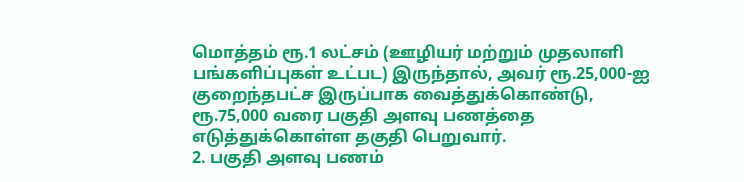மொத்தம் ரூ.1 லட்சம் (ஊழியர் மற்றும் முதலாளி பங்களிப்புகள் உட்பட) இருந்தால், அவர் ரூ.25,000-ஐ குறைந்தபட்ச இருப்பாக வைத்துக்கொண்டு, ரூ.75,000 வரை பகுதி அளவு பணத்தை எடுத்துக்கொள்ள தகுதி பெறுவார்.
2. பகுதி அளவு பணம்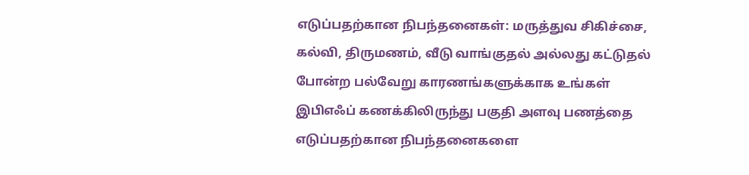எடுப்பதற்கான நிபந்தனைகள்: மருத்துவ சிகிச்சை, கல்வி, திருமணம், வீடு வாங்குதல் அல்லது கட்டுதல் போன்ற பல்வேறு காரணங்களுக்காக உங்கள் இபிஎஃப் கணக்கிலிருந்து பகுதி அளவு பணத்தை எடுப்பதற்கான நிபந்தனைகளை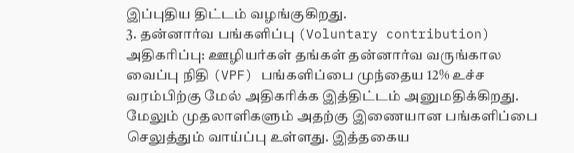இப்புதிய திட்டம் வழங்குகிறது.
3. தன்னார்வ பங்களிப்பு (Voluntary contribution) அதிகரிப்பு: ஊழியர்கள் தங்கள் தன்னார்வ வருங்கால வைப்பு நிதி (VPF) பங்களிப்பை முந்தைய 12% உச்ச வரம்பிற்கு மேல் அதிகரிக்க இத்திட்டம் அனுமதிக்கிறது. மேலும் முதலாளிகளும் அதற்கு இணையான பங்களிப்பை செலுத்தும் வாய்ப்பு உள்ளது. இத்தகைய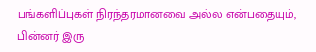பங்களிப்புகள் நிரந்தரமானவை அல்ல என்பதையும், பின்னர் இரு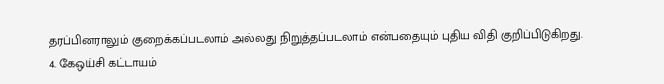தரப்பினராலும் குறைக்கப்படலாம் அல்லது நிறுத்தப்படலாம் என்பதையும் புதிய விதி குறிப்பிடுகிறது.
4. கேஒய்சி கட்டாயம்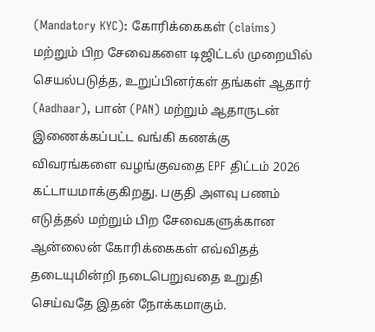(Mandatory KYC): கோரிக்கைகள் (claims) மற்றும் பிற சேவைகளை டிஜிட்டல் முறையில் செயல்படுத்த, உறுப்பினர்கள் தங்கள் ஆதார் (Aadhaar), பான் (PAN) மற்றும் ஆதாருடன் இணைக்கப்பட்ட வங்கி கணக்கு விவரங்களை வழங்குவதை EPF திட்டம் 2026 கட்டாயமாக்குகிறது. பகுதி அளவு பணம் எடுத்தல் மற்றும் பிற சேவைகளுக்கான ஆன்லைன் கோரிக்கைகள் எவ்விதத் தடையுமின்றி நடைபெறுவதை உறுதி செய்வதே இதன் நோக்கமாகும்.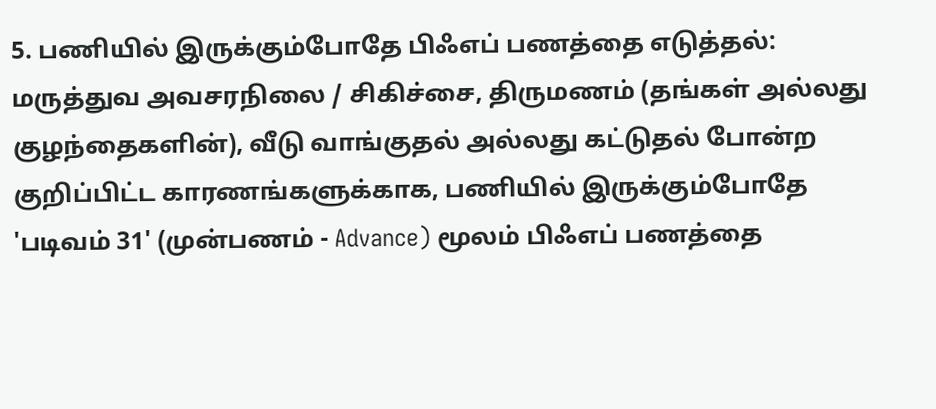5. பணியில் இருக்கும்போதே பிஃஎப் பணத்தை எடுத்தல்: மருத்துவ அவசரநிலை / சிகிச்சை, திருமணம் (தங்கள் அல்லது குழந்தைகளின்), வீடு வாங்குதல் அல்லது கட்டுதல் போன்ற குறிப்பிட்ட காரணங்களுக்காக, பணியில் இருக்கும்போதே 'படிவம் 31' (முன்பணம் - Advance) மூலம் பிஃஎப் பணத்தை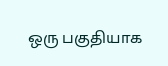ஒரு பகுதியாக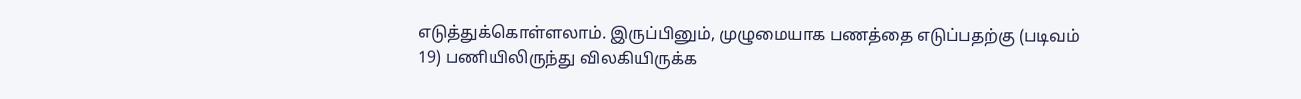எடுத்துக்கொள்ளலாம். இருப்பினும், முழுமையாக பணத்தை எடுப்பதற்கு (படிவம் 19) பணியிலிருந்து விலகியிருக்க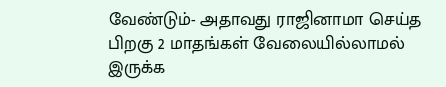வேண்டும்- அதாவது ராஜினாமா செய்த பிறகு 2 மாதங்கள் வேலையில்லாமல் இருக்க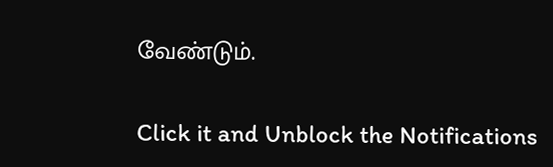வேண்டும்.


Click it and Unblock the Notifications